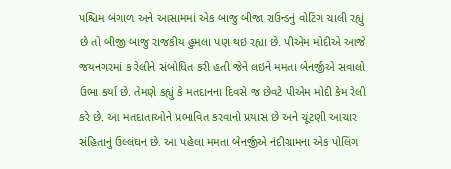પશ્ચિમ બંગાળ અને આસામમાં એક બાજુ બીજા રાઉન્ડનું વોટિંગ ચાલી રહ્યું છે તો બીજી બાજુ રાજકીય હુમલા પણ થઇ રહ્યા છે. પીએમ મોદીએ આજે જયનગરમાં ક રેલીને સંબોધિત કરી હતી જેને લઇને મમતા બેનર્જીએ સવાલો ઉભા કર્યા છે. તેમણે કહ્યું કે મતદાનના દિવસે જ છેવટે પીએમ મોદી કેમ રેલી કરે છે. આ મતદાતાઓને પ્રભાવિત કરવાનો પ્રયાસ છે અને ચૂંટણી આચાર સંહિતાનું ઉલ્લંઘન છે. આ પહેલા મમતા બેનર્જીએ નંદીગ્રામના એક પોલિંગ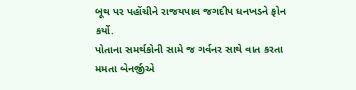બૂથ પર પહોંચીને રાજયપાલ જગદીપ ધનખડને ફોન કર્યો.
પોતાના સમર્થકોની સામે જ ગર્વનર સાથે વાત કરતા મમતા બેનર્જીએ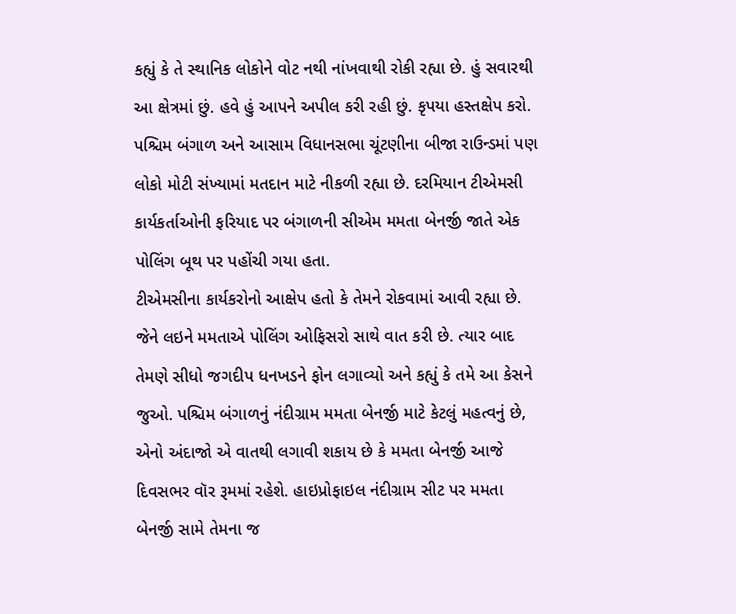કહ્યું કે તે સ્થાનિક લોકોને વોટ નથી નાંખવાથી રોકી રહ્યા છે. હું સવારથી આ ક્ષેત્રમાં છું. હવે હું આપને અપીલ કરી રહી છું. કૃપયા હસ્તક્ષેપ કરો. પશ્ચિમ બંગાળ અને આસામ વિધાનસભા ચૂંટણીના બીજા રાઉન્ડમાં પણ લોકો મોટી સંખ્યામાં મતદાન માટે નીકળી રહ્યા છે. દરમિયાન ટીએમસી કાર્યકર્તાઓની ફરિયાદ પર બંગાળની સીએમ મમતા બેનર્જી જાતે એક પોલિંગ બૂથ પર પહોંચી ગયા હતા.
ટીએમસીના કાર્યકરોનો આક્ષેપ હતો કે તેમને રોકવામાં આવી રહ્યા છે. જેને લઇને મમતાએ પોલિંગ ઓફિસરો સાથે વાત કરી છે. ત્યાર બાદ તેમણે સીધો જગદીપ ધનખડને ફોન લગાવ્યો અને કહ્યું કે તમે આ કેસને જુઓ. પશ્ચિમ બંગાળનું નંદીગ્રામ મમતા બેનર્જી માટે કેટલું મહત્વનું છે, એનો અંદાજો એ વાતથી લગાવી શકાય છે કે મમતા બેનર્જી આજે દિવસભર વૉર રૂમમાં રહેશે. હાઇપ્રોફાઇલ નંદીગ્રામ સીટ પર મમતા બેનર્જી સામે તેમના જ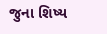જુના શિષ્ય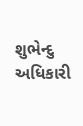શુભેન્દુ અધિકારી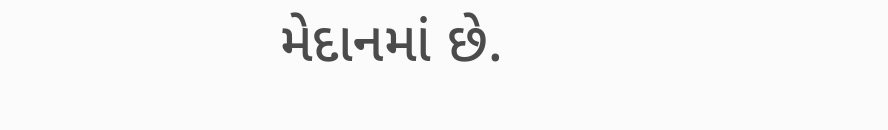મેદાનમાં છે.